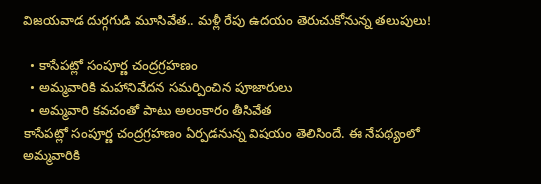విజయవాడ దుర్గగుడి మూసివేత.. మళ్లీ రేపు ఉదయం తెరుచుకోనున్న తలుపులు!

  • కాసేప‌ట్లో సంపూర్ణ చంద్రగ్రహణం
  • అమ్మవారికి మహానివేదన సమర్పించిన పూజారులు
  • అమ్మ‌వారి కవచంతో పాటు అలంకారం తీసివేత
కాసేప‌ట్లో సంపూర్ణ చంద్రగ్రహణం ఏర్ప‌డ‌నున్న విష‌యం తెలిసిందే. ఈ నేప‌థ్యంలో అమ్మవారికి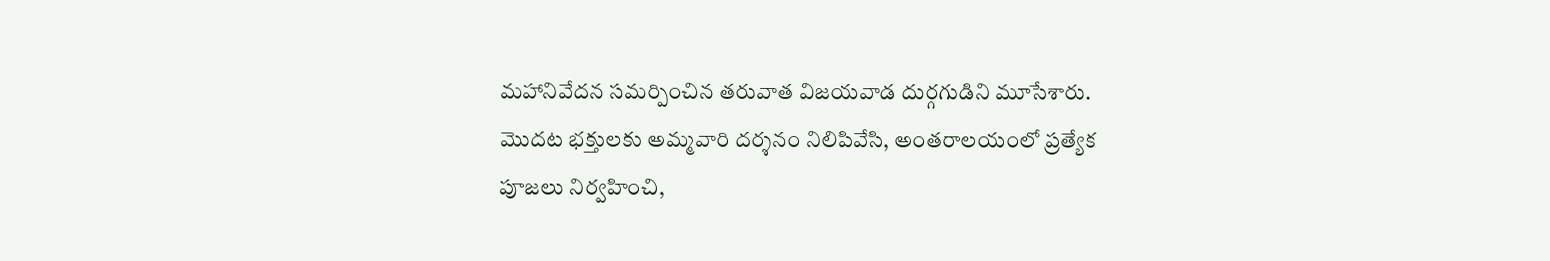మహానివేదన సమర్పించిన త‌రువాత విజయవాడ దుర్గగుడిని మూసేశారు. మొద‌ట‌ భక్తులకు అమ్మవారి దర్శనం నిలిపివేసి, అంతరాలయంలో ప్రత్యేక పూజలు నిర్వహించి,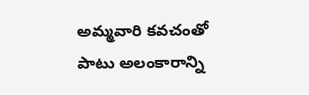అమ్మ‌వారి కవచంతో పాటు అలంకారాన్ని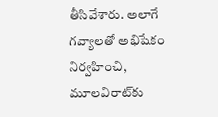తీసివేశారు. అలాగే గవ్యాలతో అభిషేకం నిర్వహించి, మూలవిరాట్‌కు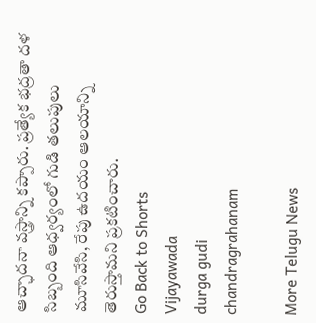ఆచ్ఛాదనా వస్త్రాన్ని కప్పారు. ప్రత్యేక భద్రతా దళ సిబ్బంది ఆధ్వ‌ర్యంలో గుడి తలుపులు మూసివేసి, రేపు ఉదయం ఆలయాన్ని తెరుస్తామ‌ని ప్ర‌క‌టించారు.
Go Back to Shorts
Vijayawada
durga gudi
chandragrahanam

More Telugu News